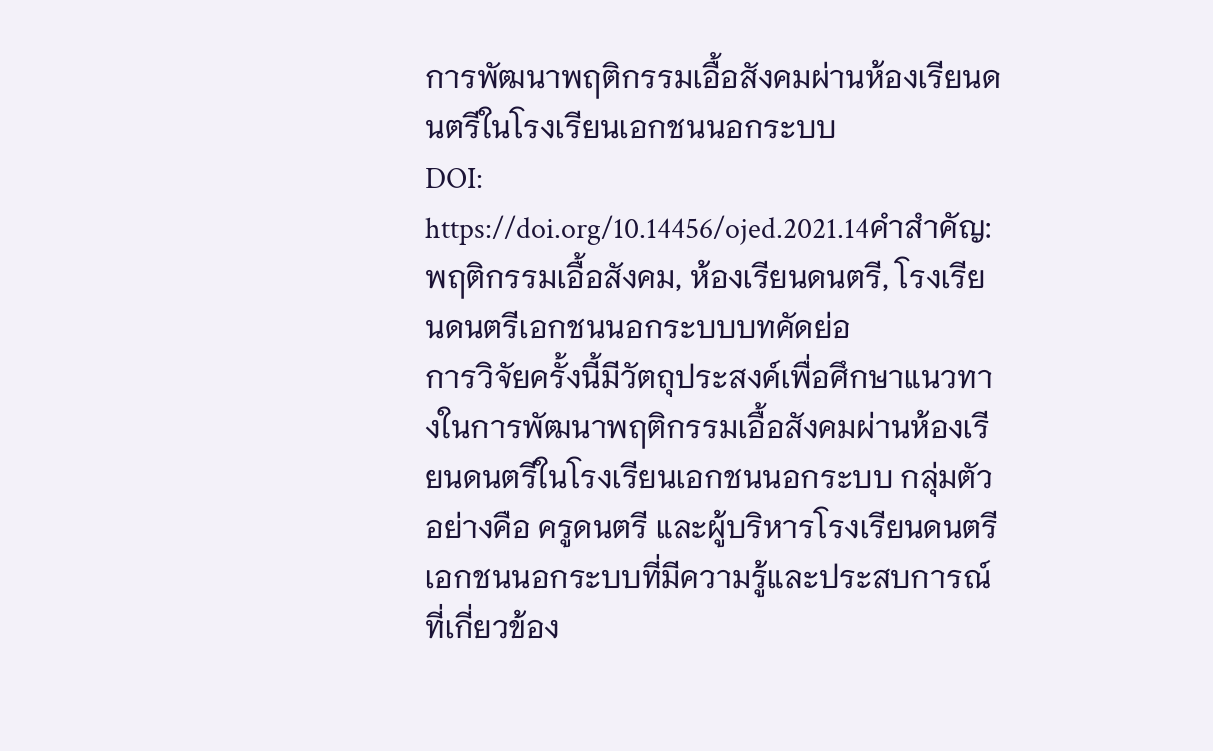การพัฒนาพฤติกรรมเอื้อสังคมผ่านห้องเรียนดนตรีในโรงเรียนเอกชนนอกระบบ
DOI:
https://doi.org/10.14456/ojed.2021.14คำสำคัญ:
พฤติกรรมเอื้อสังคม, ห้องเรียนดนตรี, โรงเรียนดนตรีเอกชนนอกระบบบทคัดย่อ
การวิจัยครั้งนี้มีวัตถุประสงค์เพื่อศึกษาแนวทางในการพัฒนาพฤติกรรมเอื้อสังคมผ่านห้องเรียนดนตรีในโรงเรียนเอกชนนอกระบบ กลุ่มตัวอย่างคือ ครูดนตรี และผู้บริหารโรงเรียนดนตรีเอกชนนอกระบบที่มีความรู้และประสบการณ์ที่เกี่ยวข้อง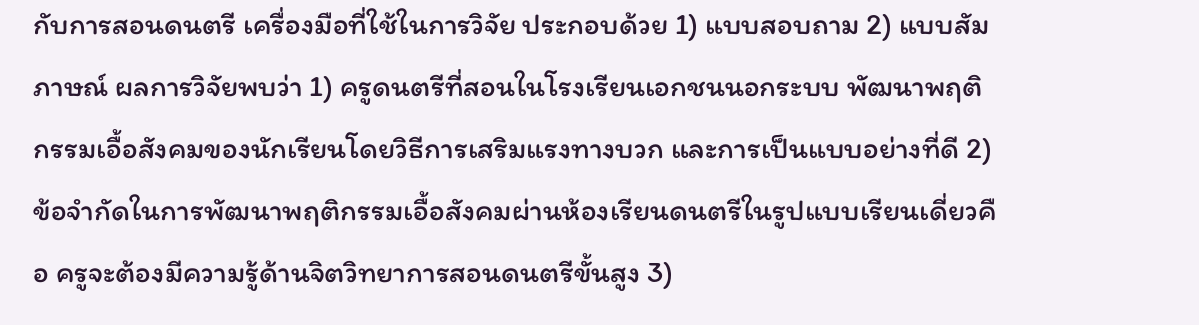กับการสอนดนตรี เครื่องมือที่ใช้ในการวิจัย ประกอบด้วย 1) แบบสอบถาม 2) แบบสัมภาษณ์ ผลการวิจัยพบว่า 1) ครูดนตรีที่สอนในโรงเรียนเอกชนนอกระบบ พัฒนาพฤติกรรมเอื้อสังคมของนักเรียนโดยวิธีการเสริมแรงทางบวก และการเป็นแบบอย่างที่ดี 2) ข้อจำกัดในการพัฒนาพฤติกรรมเอื้อสังคมผ่านห้องเรียนดนตรีในรูปแบบเรียนเดี่ยวคือ ครูจะต้องมีความรู้ด้านจิตวิทยาการสอนดนตรีขั้นสูง 3)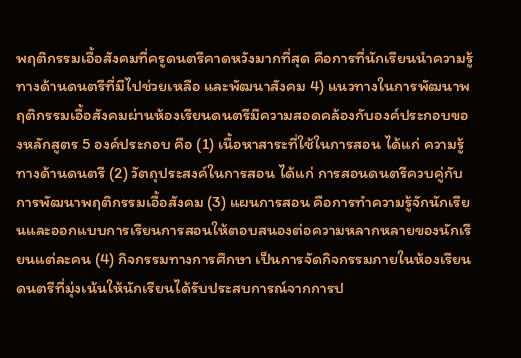พฤติกรรมเอื้อสังคมที่ครูดนตรีคาดหวังมากที่สุด คือการที่นักเรียนนำความรู้ทางด้านดนตรีที่มีไปช่วยเหลือ และพัฒนาสังคม 4) แนวทางในการพัฒนาพฤติกรรมเอื้อสังคมผ่านห้องเรียนดนตรีมีความสอดคล้องกับองค์ประกอบของหลักสูตร 5 องค์ประกอบ คือ (1) เนื้อหาสาระที่ใช้ในการสอน ได้แก่ ความรู้ทางด้านดนตรี (2) วัตถุประสงค์ในการสอน ได้แก่ การสอนดนตรีควบคู่กับการพัฒนาพฤติกรรมเอื้อสังคม (3) แผนการสอน คือการทำความรู้จักนักเรียนและออกแบบการเรียนการสอนให้ตอบสนองต่อความหลากหลายของนักเรียนแต่ละคน (4) กิจกรรมทางการศึกษา เป็นการจัดกิจกรรมภายในห้องเรียนดนตรีที่มุ่งเน้นให้นักเรียนได้รับประสบการณ์จากการป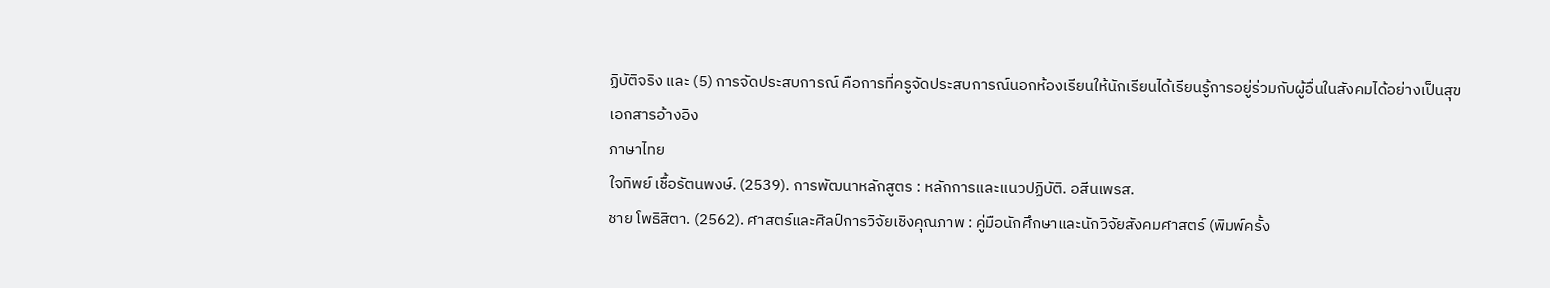ฏิบัติจริง และ (5) การจัดประสบการณ์ คือการที่ครูจัดประสบการณ์นอกห้องเรียนให้นักเรียนได้เรียนรู้การอยู่ร่วมกับผู้อื่นในสังคมได้อย่างเป็นสุข
เอกสารอ้างอิง
ภาษาไทย
ใจทิพย์ เชื้อรัตนพงษ์. (2539). การพัฒนาหลักสูตร : หลักการและแนวปฏิบัติ. อสีนเพรส.
ชาย โพธิสิตา. (2562). ศาสตร์และศิลป์การวิจัยเชิงคุณภาพ : คู่มือนักศึกษาและนักวิจัยสังคมศาสตร์ (พิมพ์ครั้ง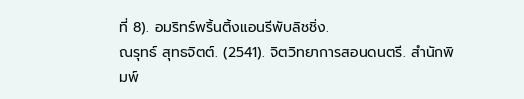ที่ 8). อมริทร์พริ้นติ้งแอนรีพับลิชชิ่ง.
ณรุทธ์ สุทธจิตต์. (2541). จิตวิทยาการสอนดนตรี. สำนักพิมพ์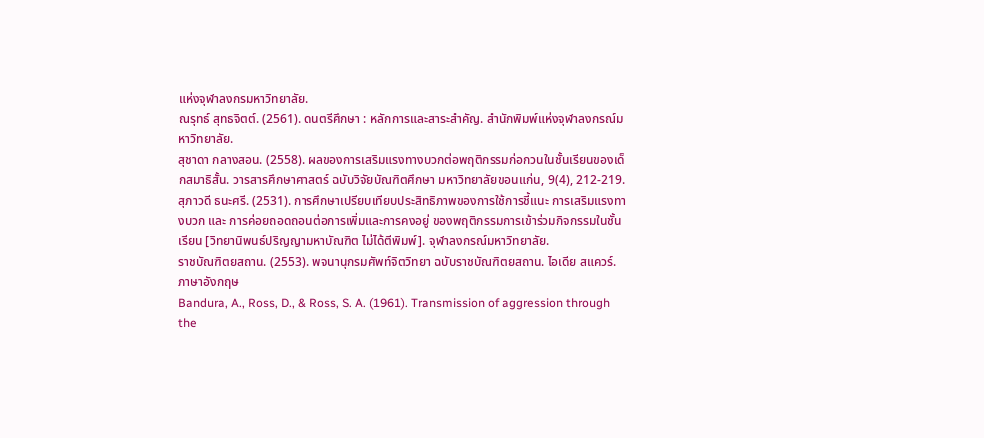แห่งจุฬาลงกรมหาวิทยาลัย.
ณรุทธ์ สุทธจิตต์. (2561). ดนตรีศึกษา : หลักการและสาระสำคัญ. สำนักพิมพ์แห่งจุฬาลงกรณ์มหาวิทยาลัย.
สุชาดา กลางสอน. (2558). ผลของการเสริมแรงทางบวกต่อพฤติกรรมก่อกวนในชั้นเรียนของเด็กสมาธิสั้น. วารสารศึกษาศาสตร์ ฉบับวิจัยบัณฑิตศึกษา มหาวิทยาลัยขอนแก่น, 9(4), 212-219.
สุภาวดี ธนะศรี. (2531). การศึกษาเปรียบเทียบประสิทธิภาพของการใช้การชี้แนะ การเสริมแรงทางบวก และ การค่อยถอดถอนต่อการเพิ่มและการคงอยู่ ของพฤติกรรมการเข้าร่วมกิจกรรมในชั้นเรียน [วิทยานิพนธ์ปริญญามหาบัณฑิต ไม่ได้ตีพิมพ์]. จุฬาลงกรณ์มหาวิทยาลัย.
ราชบัณฑิตยสถาน. (2553). พจนานุกรมศัพท์จิตวิทยา ฉบับราชบัณฑิตยสถาน. ไอเดีย สแควร์.
ภาษาอังกฤษ
Bandura, A., Ross, D., & Ross, S. A. (1961). Transmission of aggression through the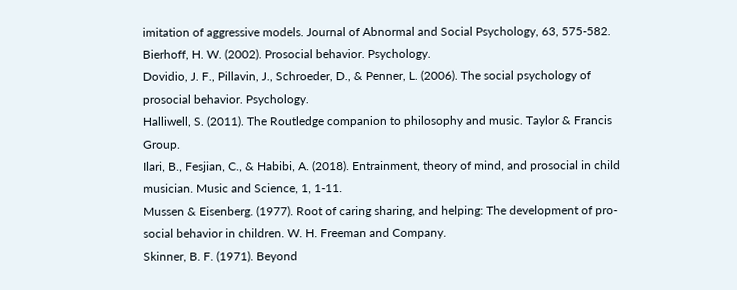imitation of aggressive models. Journal of Abnormal and Social Psychology, 63, 575-582.
Bierhoff, H. W. (2002). Prosocial behavior. Psychology.
Dovidio, J. F., Pillavin, J., Schroeder, D., & Penner, L. (2006). The social psychology of prosocial behavior. Psychology.
Halliwell, S. (2011). The Routledge companion to philosophy and music. Taylor & Francis Group.
Ilari, B., Fesjian, C., & Habibi, A. (2018). Entrainment, theory of mind, and prosocial in child musician. Music and Science, 1, 1-11.
Mussen & Eisenberg. (1977). Root of caring sharing, and helping: The development of pro-social behavior in children. W. H. Freeman and Company.
Skinner, B. F. (1971). Beyond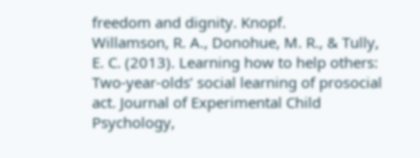freedom and dignity. Knopf.
Willamson, R. A., Donohue, M. R., & Tully, E. C. (2013). Learning how to help others: Two-year-olds’ social learning of prosocial act. Journal of Experimental Child Psychology,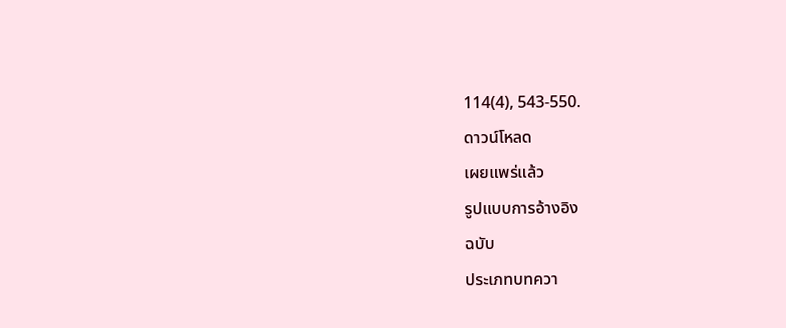114(4), 543-550.
ดาวน์โหลด
เผยแพร่แล้ว
รูปแบบการอ้างอิง
ฉบับ
ประเภทบทควา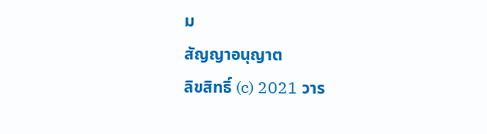ม
สัญญาอนุญาต
ลิขสิทธิ์ (c) 2021 วาร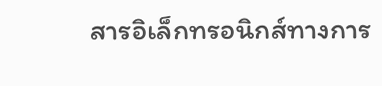สารอิเล็กทรอนิกส์ทางการ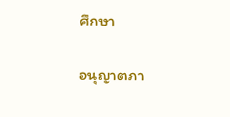ศึกษา

อนุญาตภา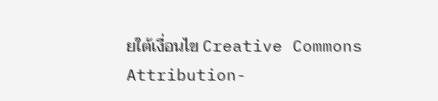ยใต้เงื่อนไข Creative Commons Attribution-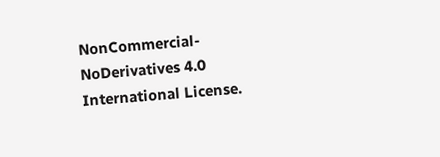NonCommercial-NoDerivatives 4.0 International License.